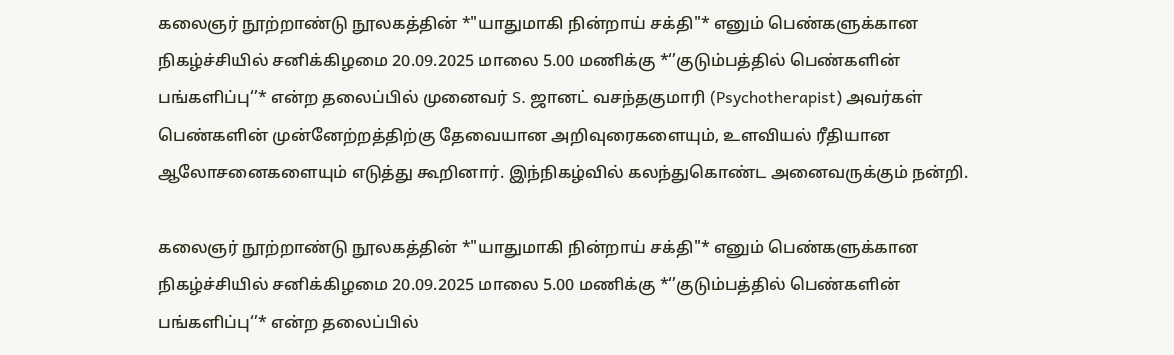கலைஞர் நூற்றாண்டு நூலகத்தின் *"யாதுமாகி நின்றாய் சக்தி"* எனும் பெண்களுக்கான நிகழ்ச்சியில் சனிக்கிழமை 20.09.2025 மாலை 5.00 மணிக்கு *‘’குடும்பத்தில் பெண்களின் பங்களிப்பு‘’* என்ற தலைப்பில் முனைவர் S. ஜானட் வசந்தகுமாரி (Psychotherapist) அவர்கள் பெண்களின் முன்னேற்றத்திற்கு தேவையான அறிவுரைகளையும், உளவியல் ரீதியான ஆலோசனைகளையும் எடுத்து கூறினார். இந்நிகழ்வில் கலந்துகொண்ட அனைவருக்கும் நன்றி.

கலைஞர் நூற்றாண்டு நூலகத்தின் *"யாதுமாகி நின்றாய் சக்தி"* எனும் பெண்களுக்கான நிகழ்ச்சியில் சனிக்கிழமை 20.09.2025 மாலை 5.00 மணிக்கு *‘’குடும்பத்தில் பெண்களின் பங்களிப்பு‘’* என்ற தலைப்பில்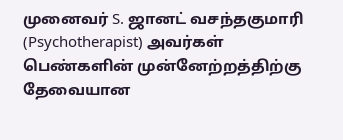முனைவர் S. ஜானட் வசந்தகுமாரி (Psychotherapist) அவர்கள் பெண்களின் முன்னேற்றத்திற்கு தேவையான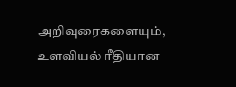அறிவுரைகளையும், உளவியல் ரீதியான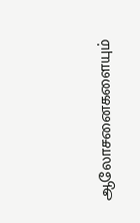ஆலோசனைகளையும்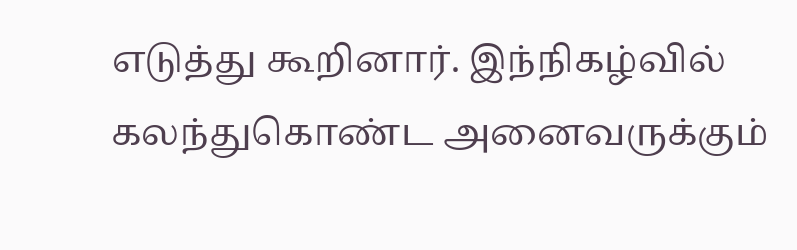எடுத்து கூறினார். இந்நிகழ்வில் கலந்துகொண்ட அனைவருக்கும்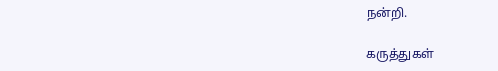நன்றி.

கருத்துகள்